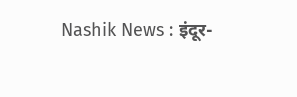Nashik News : इंदूर-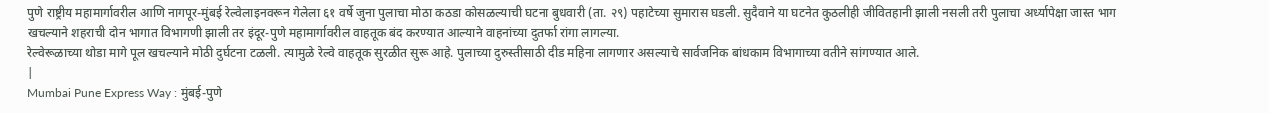पुणे राष्ट्रीय महामार्गावरील आणि नागपूर-मुंबई रेल्वेलाइनवरून गेलेला ६१ वर्षे जुना पुलाचा मोठा कठडा कोसळल्याची घटना बुधवारी (ता. २९) पहाटेच्या सुमारास घडली. सुदैवाने या घटनेत कुठलीही जीवितहानी झाली नसली तरी पुलाचा अर्ध्यापेक्षा जास्त भाग खचल्याने शहराची दोन भागात विभागणी झाली तर इंदूर-पुणे महामार्गावरील वाहतूक बंद करण्यात आल्याने वाहनांच्या दुतर्फा रांगा लागल्या.
रेल्वेरूळाच्या थोडा मागे पूल खचल्याने मोठी दुर्घटना टळली. त्यामुळे रेल्वे वाहतूक सुरळीत सुरू आहे. पुलाच्या दुरुस्तीसाठी दीड महिना लागणार असल्याचे सार्वजनिक बांधकाम विभागाच्या वतीने सांगण्यात आले.
|
Mumbai Pune Express Way : मुंबई-पुणे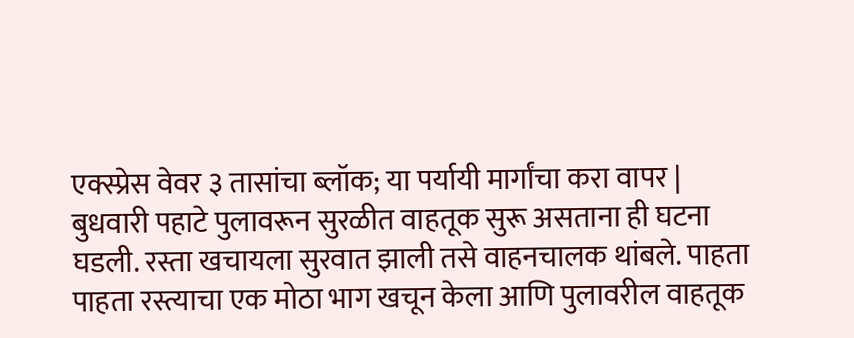एक्स्प्रेस वेवर ३ तासांचा ब्लॉक; या पर्यायी मार्गांचा करा वापर |
बुधवारी पहाटे पुलावरून सुरळीत वाहतूक सुरू असताना ही घटना घडली. रस्ता खचायला सुरवात झाली तसे वाहनचालक थांबले. पाहता पाहता रस्त्याचा एक मोठा भाग खचून केला आणि पुलावरील वाहतूक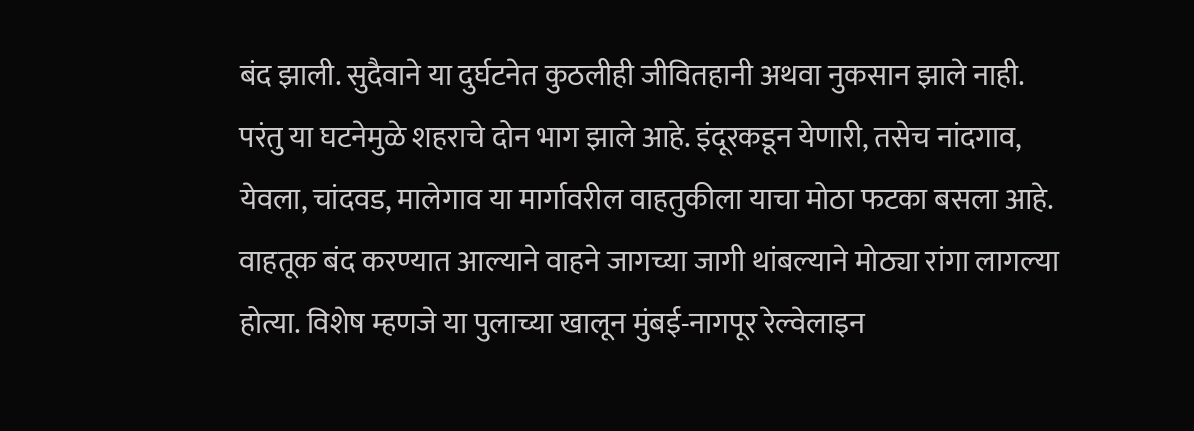बंद झाली. सुदैवाने या दुर्घटनेत कुठलीही जीवितहानी अथवा नुकसान झाले नाही. परंतु या घटनेमुळे शहराचे दोन भाग झाले आहे. इंदूरकडून येणारी, तसेच नांदगाव, येवला, चांदवड, मालेगाव या मार्गावरील वाहतुकीला याचा मोठा फटका बसला आहे.
वाहतूक बंद करण्यात आल्याने वाहने जागच्या जागी थांबल्याने मोठ्या रांगा लागल्या होत्या. विशेष म्हणजे या पुलाच्या खालून मुंबई-नागपूर रेल्वेलाइन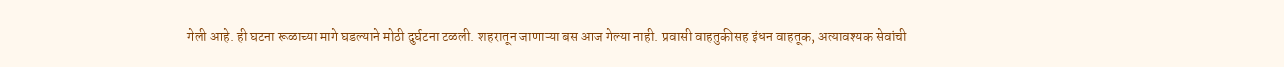गेली आहे. ही घटना रूळाच्या मागे घडल्याने मोठी दुर्घटना टळली. शहरातून जाणाऱ्या बस आज गेल्या नाही. प्रवासी वाहतुकीसह इंधन वाहतूक, अत्यावश्यक सेवांची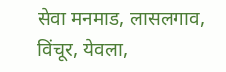सेवा मनमाड, लासलगाव, विंचूर, येवला,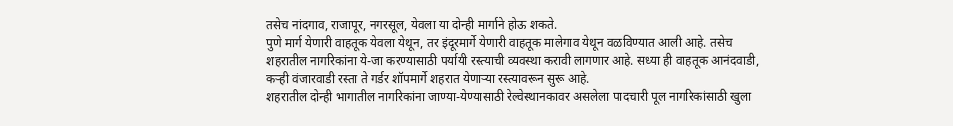तसेच नांदगाव, राजापूर, नगरसूल, येवला या दोन्ही मार्गाने होऊ शकते.
पुणे मार्ग येणारी वाहतूक येवला येथून, तर इंदूरमार्गे येणारी वाहतूक मालेगाव येथून वळविण्यात आली आहे. तसेच शहरातील नागरिकांना ये-जा करण्यासाठी पर्यायी रस्त्याची व्यवस्था करावी लागणार आहे. सध्या ही वाहतूक आनंदवाडी, कऱ्ही वंजारवाडी रस्ता ते गर्डर शॉपमार्गे शहरात येणाऱ्या रस्त्यावरून सुरू आहे.
शहरातील दोन्ही भागातील नागरिकांना जाण्या-येण्यासाठी रेल्वेस्थानकावर असलेला पादचारी पूल नागरिकांसाठी खुला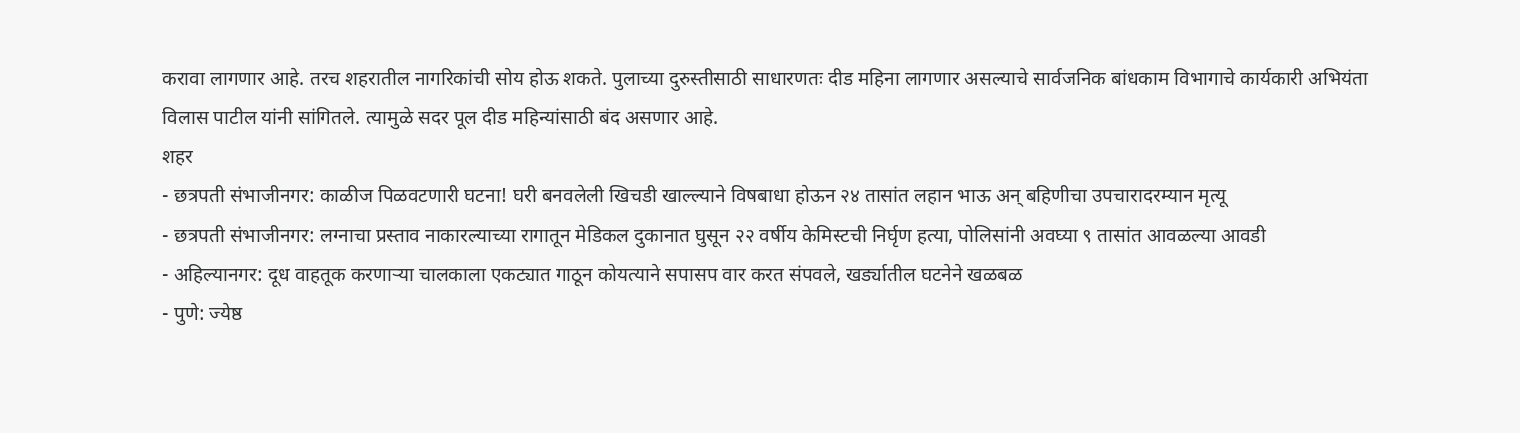करावा लागणार आहे. तरच शहरातील नागरिकांची सोय होऊ शकते. पुलाच्या दुरुस्तीसाठी साधारणतः दीड महिना लागणार असल्याचे सार्वजनिक बांधकाम विभागाचे कार्यकारी अभियंता विलास पाटील यांनी सांगितले. त्यामुळे सदर पूल दीड महिन्यांसाठी बंद असणार आहे.
शहर
- छत्रपती संभाजीनगर: काळीज पिळवटणारी घटना! घरी बनवलेली खिचडी खाल्ल्याने विषबाधा होऊन २४ तासांत लहान भाऊ अन् बहिणीचा उपचारादरम्यान मृत्यू
- छत्रपती संभाजीनगर: लग्नाचा प्रस्ताव नाकारल्याच्या रागातून मेडिकल दुकानात घुसून २२ वर्षीय केमिस्टची निर्घृण हत्या, पोलिसांनी अवघ्या ९ तासांत आवळल्या आवडी
- अहिल्यानगर: दूध वाहतूक करणाऱ्या चालकाला एकट्यात गाठून कोयत्याने सपासप वार करत संपवले, खर्ड्यातील घटनेने खळबळ
- पुणे: ज्येष्ठ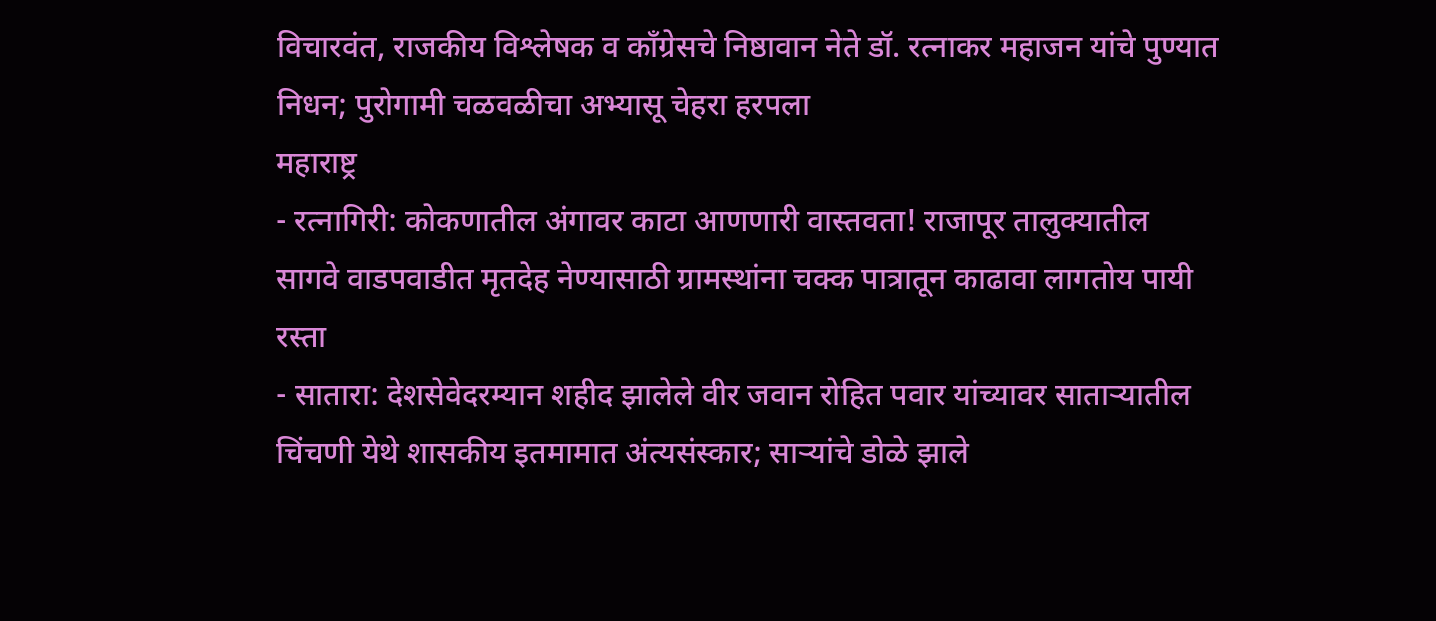विचारवंत, राजकीय विश्लेषक व काँग्रेसचे निष्ठावान नेते डॉ. रत्नाकर महाजन यांचे पुण्यात निधन; पुरोगामी चळवळीचा अभ्यासू चेहरा हरपला
महाराष्ट्र
- रत्नागिरी: कोकणातील अंगावर काटा आणणारी वास्तवता! राजापूर तालुक्यातील सागवे वाडपवाडीत मृतदेह नेण्यासाठी ग्रामस्थांना चक्क पात्रातून काढावा लागतोय पायी रस्ता
- सातारा: देशसेवेदरम्यान शहीद झालेले वीर जवान रोहित पवार यांच्यावर साताऱ्यातील चिंचणी येथे शासकीय इतमामात अंत्यसंस्कार; साऱ्यांचे डोळे झाले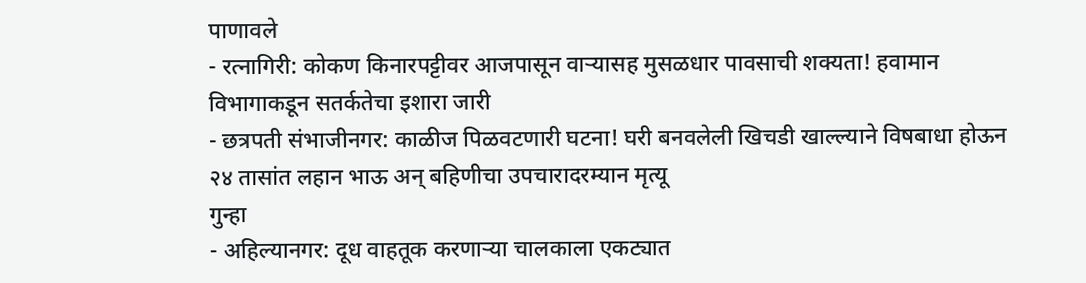पाणावले
- रत्नागिरी: कोकण किनारपट्टीवर आजपासून वाऱ्यासह मुसळधार पावसाची शक्यता! हवामान विभागाकडून सतर्कतेचा इशारा जारी
- छत्रपती संभाजीनगर: काळीज पिळवटणारी घटना! घरी बनवलेली खिचडी खाल्ल्याने विषबाधा होऊन २४ तासांत लहान भाऊ अन् बहिणीचा उपचारादरम्यान मृत्यू
गुन्हा
- अहिल्यानगर: दूध वाहतूक करणाऱ्या चालकाला एकट्यात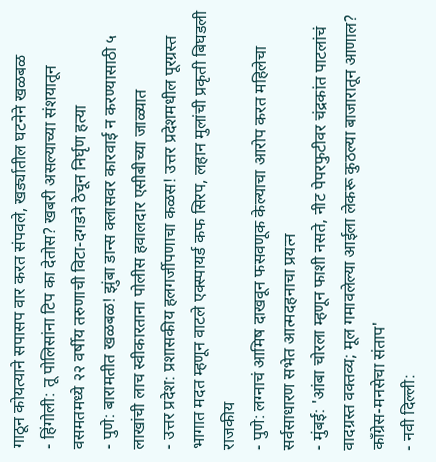गाठून कोयत्याने सपासप वार करत संपवले, खर्ड्यातील घटनेने खळबळ
- हिंगोली: तू पोलिसांना टिप का देतोस? खबरी असल्याच्या संशयातून वसमतमध्ये २२ वर्षीय तरुणाची विटा-दगडने ठेचून निर्घृण हत्या
- पुणे: बारामतीत खळबळ! झुंबा डान्स क्लासवर कारवाई न करण्यासाठी ५ लाखांची लाच स्वीकारताना पोलीस हवालदार एसीबीच्या जाळ्यात
- उत्तर प्रदेश: प्रशासकीय हलगर्जीपणाचा कळस! उत्तर प्रदेशमधील पूरग्रस्त भागात मदत म्हणून वाटले एक्स्पायर्ड कफ सिरप, लहान मुलांची प्रकृती बिघडली
राजकीय
- पुणे: लग्नाचं आमिष दाखवून फसवणूक केल्याचा आरोप करत महिलेचा सर्वसाधारण सभेत आत्मदहनाचा प्रयत्न
- मुंबई: 'आंबा चोरला म्हणून फाशी नसते, नीट पेपरफुटीवर चंद्रकांत पाटलांचं वादग्रस्त वक्तव्य; मूल गमावलेल्या आईला लेकरू कुठल्या बाजारातून आणाल? काँग्रेस-मनसेचा संताप'
- नवी दिल्ली: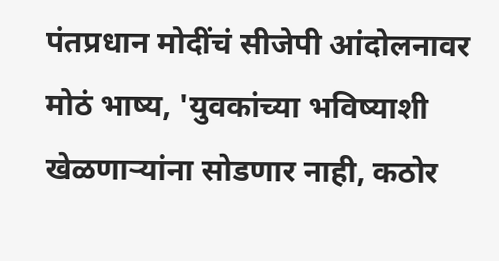पंतप्रधान मोदींचं सीजेपी आंदोलनावर मोठं भाष्य, 'युवकांच्या भविष्याशी खेळणाऱ्यांना सोडणार नाही, कठोर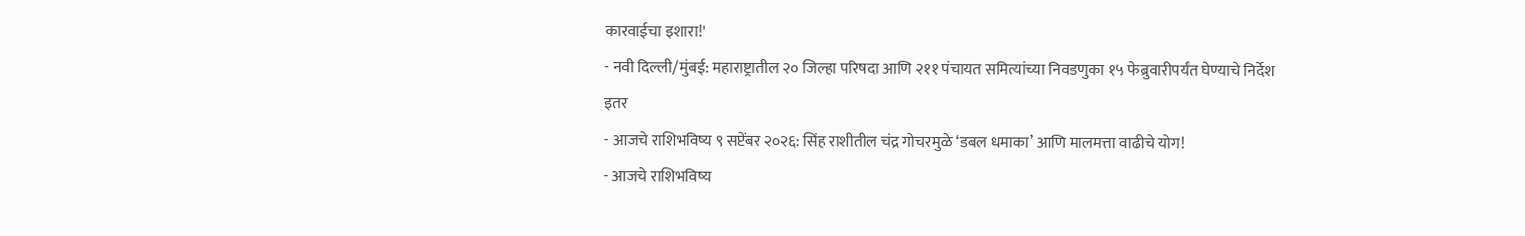कारवाईचा इशारा!'
- नवी दिल्ली/मुंबई: महाराष्ट्रातील २० जिल्हा परिषदा आणि २११ पंचायत समित्यांच्या निवडणुका १५ फेब्रुवारीपर्यंत घेण्याचे निर्देश
इतर
- आजचे राशिभविष्य ९ सप्टेंबर २०२६: सिंह राशीतील चंद्र गोचरमुळे ‘डबल धमाका’ आणि मालमत्ता वाढीचे योग!
- आजचे राशिभविष्य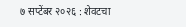७ सप्टेंबर २०२६ : शेवटचा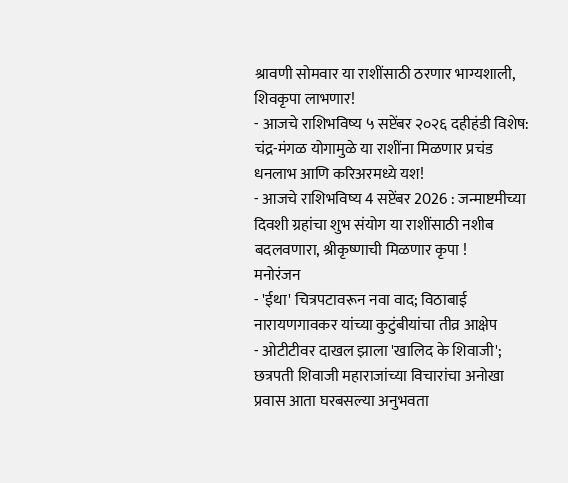श्रावणी सोमवार या राशींसाठी ठरणार भाग्यशाली, शिवकृपा लाभणार!
- आजचे राशिभविष्य ५ सप्टेंबर २०२६ दहीहंडी विशेष: चंद्र-मंगळ योगामुळे या राशींना मिळणार प्रचंड धनलाभ आणि करिअरमध्ये यश!
- आजचे राशिभविष्य 4 सप्टेंबर 2026 : जन्माष्टमीच्या दिवशी ग्रहांचा शुभ संयोग या राशींसाठी नशीब बदलवणारा, श्रीकृष्णाची मिळणार कृपा !
मनोरंजन
- 'ईथा' चित्रपटावरून नवा वाद; विठाबाई नारायणगावकर यांच्या कुटुंबीयांचा तीव्र आक्षेप
- ओटीटीवर दाखल झाला 'खालिद के शिवाजी'; छत्रपती शिवाजी महाराजांच्या विचारांचा अनोखा प्रवास आता घरबसल्या अनुभवता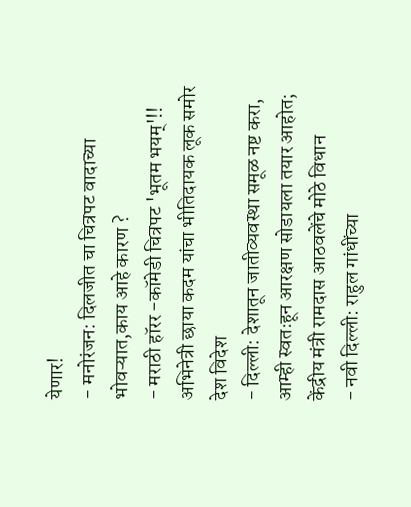येणार!
- मनोरंजन: दिलजीत चा चित्रपट वादाच्या भोवऱ्यात,काय आहे कारण ?
- मराठी हॉरर -कॉमेडी चित्रपट 'भूतम भयम्'!! अभिनेत्री छाया कदम यांचा भीतिदायक लूक समोर
देश विदेश
- दिल्ली: देशातून जातीव्यवस्था समूळ नष्ट करा, आम्ही स्वतःहून आरक्षण सोडायला तयार आहोत; केंद्रीय मंत्री रामदास आठवलेंचे मोठे विधान
- नवी दिल्ली: राहुल गांधींच्या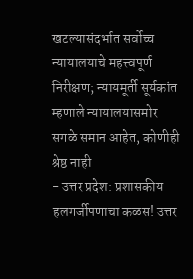खटल्यासंदर्भात सर्वोच्च न्यायालयाचे महत्त्वपूर्ण निरीक्षण; न्यायमूर्ती सूर्यकांत म्हणाले न्यायालयासमोर सगळे समान आहेत, कोणीही श्रेष्ठ नाही
- उत्तर प्रदेश: प्रशासकीय हलगर्जीपणाचा कळस! उत्तर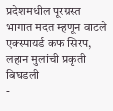प्रदेशमधील पूरग्रस्त भागात मदत म्हणून वाटले एक्स्पायर्ड कफ सिरप, लहान मुलांची प्रकृती बिघडली
-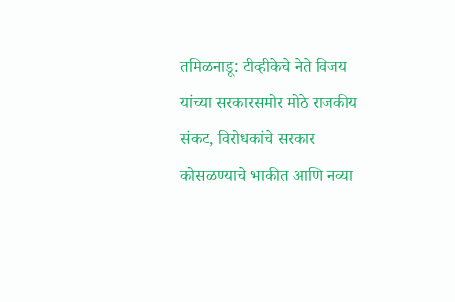तमिळनाडू: टीव्हीकेचे नेते विजय यांच्या सरकारसमोर मोठे राजकीय संकट, विरोधकांचे सरकार कोसळण्याचे भाकीत आणि नव्या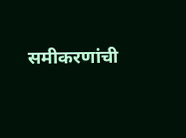समीकरणांची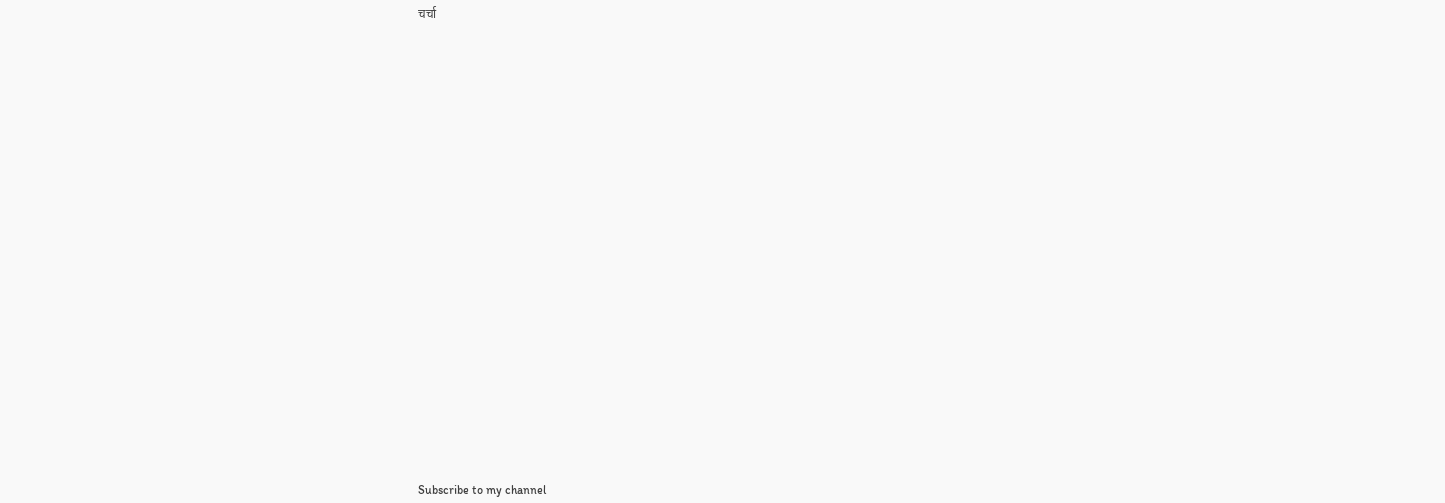चर्चा



























Subscribe to my channel